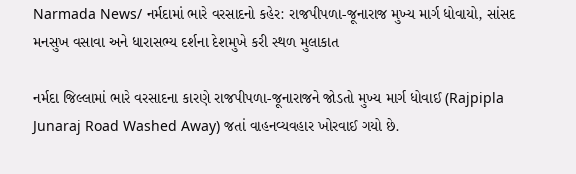Narmada News/ નર્મદામાં ભારે વરસાદનો કહેર: રાજપીપળા-જૂનારાજ મુખ્ય માર્ગ ધોવાયો, સાંસદ મનસુખ વસાવા અને ધારાસભ્ય દર્શના દેશમુખે કરી સ્થળ મુલાકાત

નર્મદા જિલ્લામાં ભારે વરસાદના કારણે રાજપીપળા-જૂનારાજને જોડતો મુખ્ય માર્ગ ધોવાઈ (Rajpipla Junaraj Road Washed Away) જતાં વાહનવ્યવહાર ખોરવાઈ ગયો છે.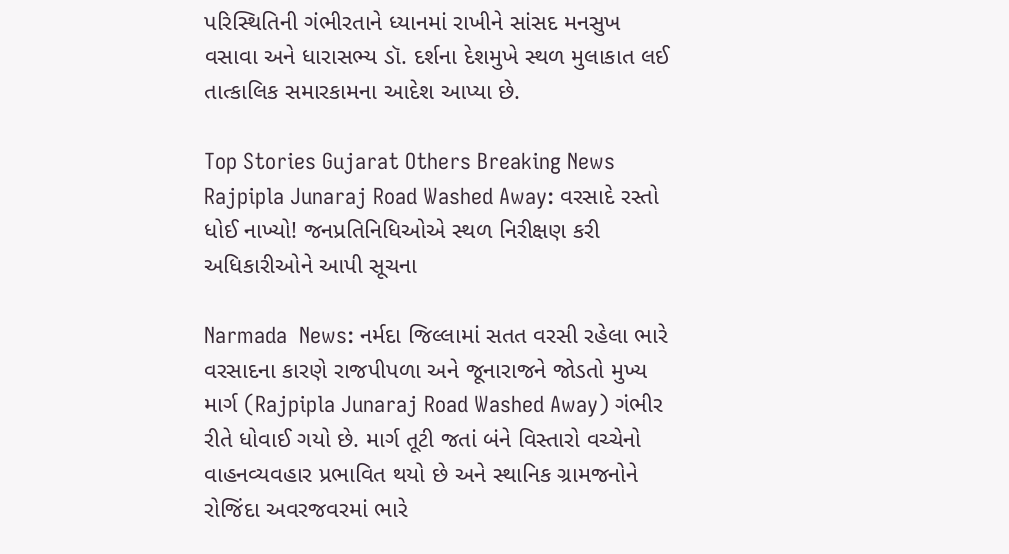પરિસ્થિતિની ગંભીરતાને ધ્યાનમાં રાખીને સાંસદ મનસુખ વસાવા અને ધારાસભ્ય ડૉ. દર્શના દેશમુખે સ્થળ મુલાકાત લઈ તાત્કાલિક સમારકામના આદેશ આપ્યા છે.

Top Stories Gujarat Others Breaking News
Rajpipla Junaraj Road Washed Away: વરસાદે રસ્તો ધોઈ નાખ્યો! જનપ્રતિનિધિઓએ સ્થળ નિરીક્ષણ કરી અધિકારીઓને આપી સૂચના

Narmada  News: નર્મદા જિલ્લામાં સતત વરસી રહેલા ભારે વરસાદના કારણે રાજપીપળા અને જૂનારાજને જોડતો મુખ્ય માર્ગ (Rajpipla Junaraj Road Washed Away) ગંભીર રીતે ધોવાઈ ગયો છે. માર્ગ તૂટી જતાં બંને વિસ્તારો વચ્ચેનો વાહનવ્યવહાર પ્રભાવિત થયો છે અને સ્થાનિક ગ્રામજનોને રોજિંદા અવરજવરમાં ભારે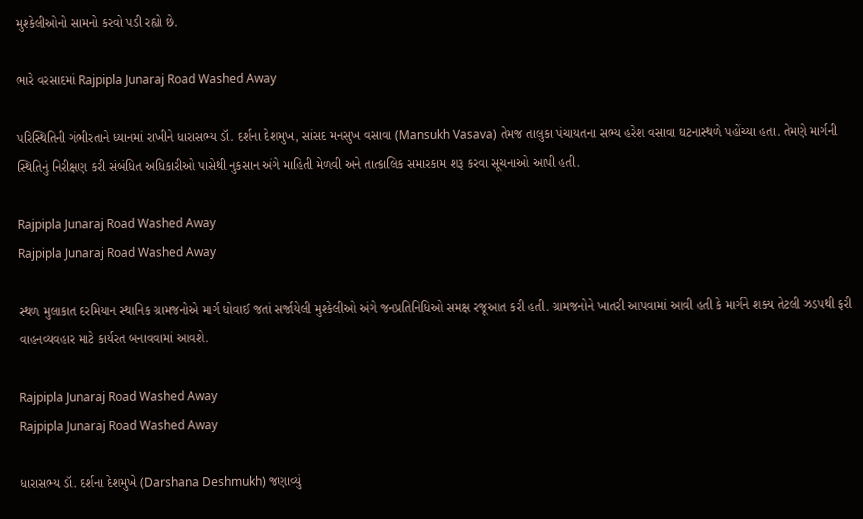મુશ્કેલીઓનો સામનો કરવો પડી રહ્યો છે.

ભારે વરસાદમાં Rajpipla Junaraj Road Washed Away

પરિસ્થિતિની ગંભીરતાને ધ્યાનમાં રાખીને ધારાસભ્ય ડૉ. દર્શના દેશમુખ, સાંસદ મનસુખ વસાવા (Mansukh Vasava) તેમજ તાલુકા પંચાયતના સભ્ય હરેશ વસાવા ઘટનાસ્થળે પહોંચ્યા હતા. તેમણે માર્ગની સ્થિતિનું નિરીક્ષણ કરી સંબંધિત અધિકારીઓ પાસેથી નુકસાન અંગે માહિતી મેળવી અને તાત્કાલિક સમારકામ શરૂ કરવા સૂચનાઓ આપી હતી.

Rajpipla Junaraj Road Washed Away
Rajpipla Junaraj Road Washed Away

સ્થળ મુલાકાત દરમિયાન સ્થાનિક ગ્રામજનોએ માર્ગ ધોવાઈ જતાં સર્જાયેલી મુશ્કેલીઓ અંગે જનપ્રતિનિધિઓ સમક્ષ રજૂઆત કરી હતી. ગ્રામજનોને ખાતરી આપવામાં આવી હતી કે માર્ગને શક્ય તેટલી ઝડપથી ફરી વાહનવ્યવહાર માટે કાર્યરત બનાવવામાં આવશે.

Rajpipla Junaraj Road Washed Away
Rajpipla Junaraj Road Washed Away

ધારાસભ્ય ડૉ. દર્શના દેશમુખે (Darshana Deshmukh) જણાવ્યું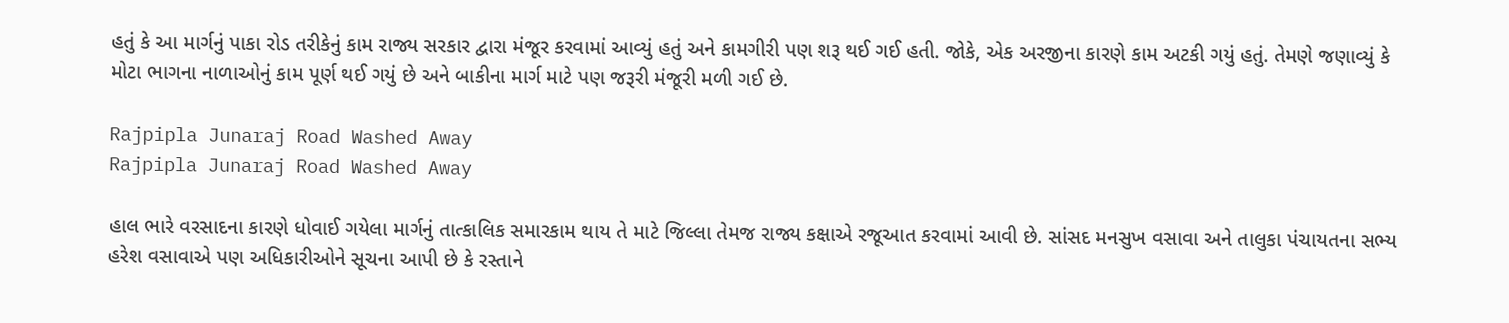હતું કે આ માર્ગનું પાકા રોડ તરીકેનું કામ રાજ્ય સરકાર દ્વારા મંજૂર કરવામાં આવ્યું હતું અને કામગીરી પણ શરૂ થઈ ગઈ હતી. જોકે, એક અરજીના કારણે કામ અટકી ગયું હતું. તેમણે જણાવ્યું કે મોટા ભાગના નાળાઓનું કામ પૂર્ણ થઈ ગયું છે અને બાકીના માર્ગ માટે પણ જરૂરી મંજૂરી મળી ગઈ છે.

Rajpipla Junaraj Road Washed Away
Rajpipla Junaraj Road Washed Away

હાલ ભારે વરસાદના કારણે ધોવાઈ ગયેલા માર્ગનું તાત્કાલિક સમારકામ થાય તે માટે જિલ્લા તેમજ રાજ્ય કક્ષાએ રજૂઆત કરવામાં આવી છે. સાંસદ મનસુખ વસાવા અને તાલુકા પંચાયતના સભ્ય હરેશ વસાવાએ પણ અધિકારીઓને સૂચના આપી છે કે રસ્તાને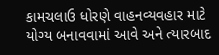કામચલાઉ ધોરણે વાહનવ્યવહાર માટે યોગ્ય બનાવવામાં આવે અને ત્યારબાદ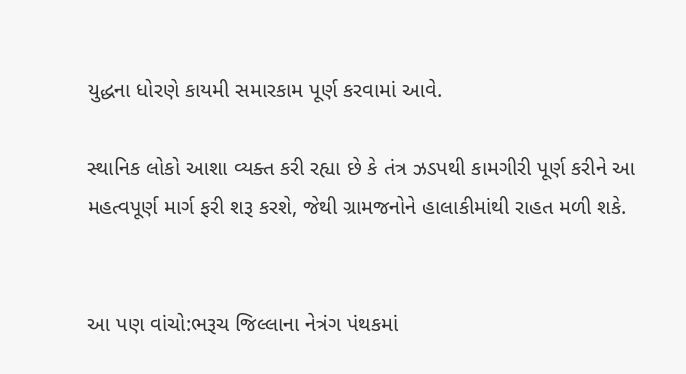યુદ્ધના ધોરણે કાયમી સમારકામ પૂર્ણ કરવામાં આવે.

સ્થાનિક લોકો આશા વ્યક્ત કરી રહ્યા છે કે તંત્ર ઝડપથી કામગીરી પૂર્ણ કરીને આ મહત્વપૂર્ણ માર્ગ ફરી શરૂ કરશે, જેથી ગ્રામજનોને હાલાકીમાંથી રાહત મળી શકે.


આ પણ વાંચો:ભરૂચ જિલ્લાના નેત્રંગ પંથકમાં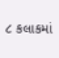૮ કલાકમાં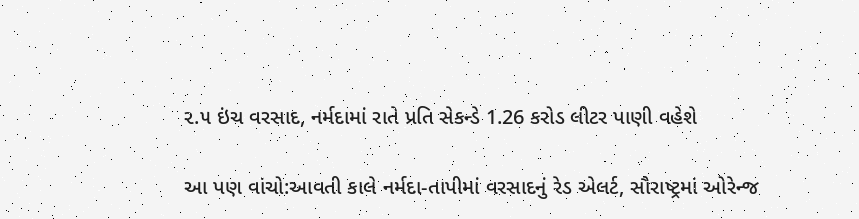૨.૫ ઇંચ વરસાદ, નર્મદામાં રાતે પ્રતિ સેકન્ડે 1.26 કરોડ લીટર પાણી વહેશે

આ પણ વાંચો:આવતી કાલે નર્મદા-તાપીમાં વરસાદનું રેડ એલર્ટ, સૌરાષ્ટ્રમાં ઓરેન્જ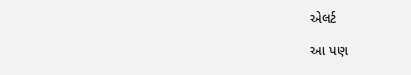એલર્ટ

આ પણ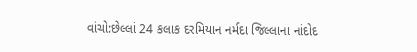વાંચો:છેલ્લાં 24 કલાક દરમિયાન નર્મદા જિલ્લાના નાંદોદ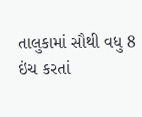તાલુકામાં સૌથી વધુ 8 ઇંચ કરતાં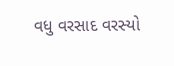વધુ વરસાદ વરસ્યો